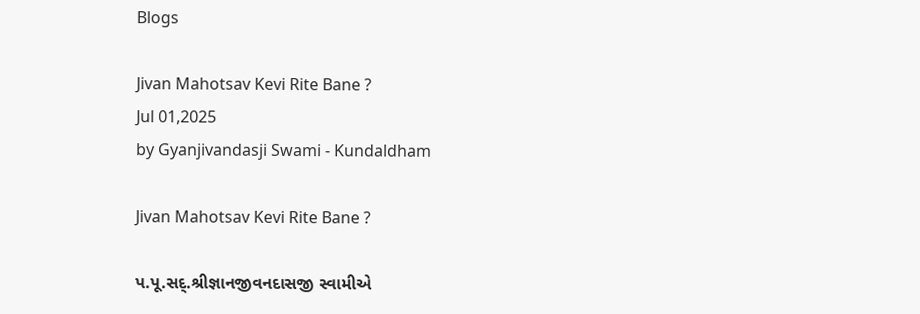Blogs

Jivan Mahotsav Kevi Rite Bane ?
Jul 01,2025
by Gyanjivandasji Swami - Kundaldham

Jivan Mahotsav Kevi Rite Bane ?

પ.પૂ.સદ્.શ્રીજ્ઞાનજીવનદાસજી સ્વામીએ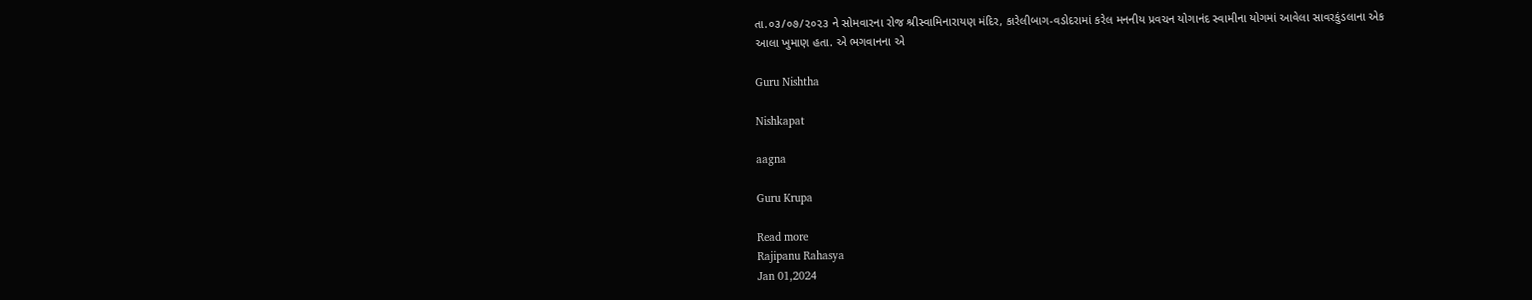તા.૦૩/૦૭/૨૦૨૩ ને સોમવારના રોજ શ્રીસ્વામિનારાયણ મંદિર, કારેલીબાગ-વડોદરામાં કરેલ મનનીય પ્રવચન યોગાનંદ સ્વામીના યોગમાં આવેલા સાવરકુંડલાના એક આલા ખુમાણ હતા. એ ભગવાનના એ

Guru Nishtha

Nishkapat

aagna

Guru Krupa

Read more
Rajipanu Rahasya
Jan 01,2024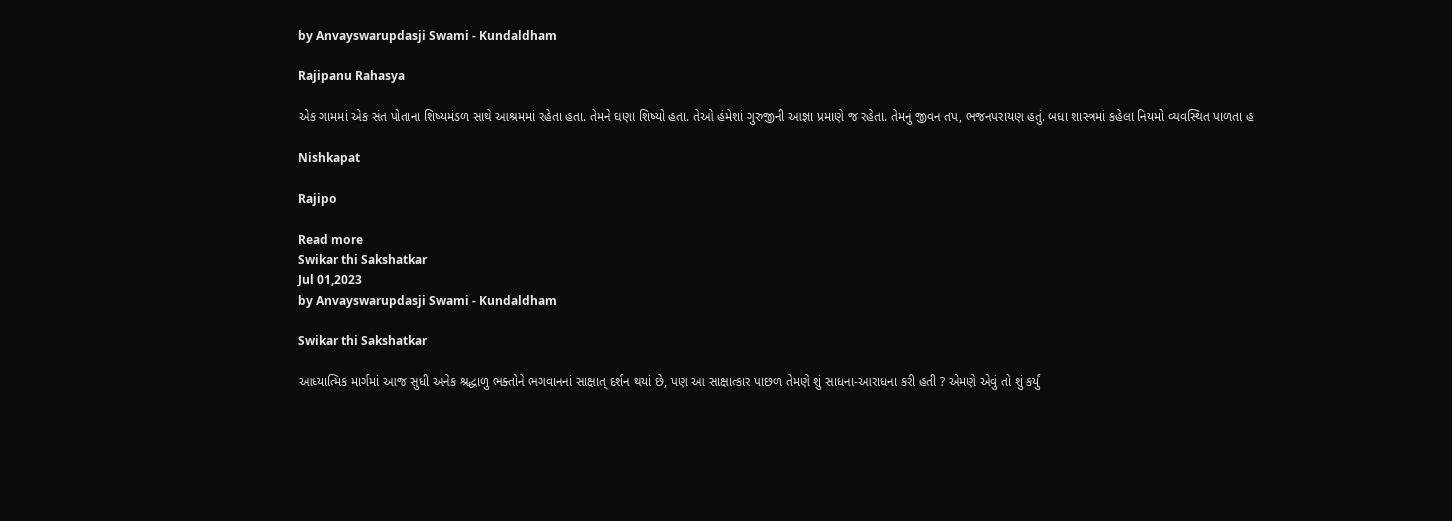by Anvayswarupdasji Swami - Kundaldham

Rajipanu Rahasya

એક ગામમાં એક સંત પોતાના શિષ્યમંડળ સાથે આશ્રમમાં રહેતા હતા. તેમને ઘણા શિષ્યો હતા. તેઓ હંમેશાં ગુરુજીની આજ્ઞા પ્રમાણે જ રહેતા. તેમનું જીવન તપ, ભજનપરાયણ હતું. બધા શાસ્ત્રમાં કહેલા નિયમો વ્યવસ્થિત પાળતા હ

Nishkapat

Rajipo

Read more
Swikar thi Sakshatkar
Jul 01,2023
by Anvayswarupdasji Swami - Kundaldham

Swikar thi Sakshatkar

આધ્યાત્મિક માર્ગમાં આજ સુધી અનેક શ્રદ્ધાળુ ભક્તોને ભગવાનનાં સાક્ષાત્ દર્શન થયાં છે, પણ આ સાક્ષાત્કાર પાછળ તેમણે શું સાધના-આરાધના કરી હતી ? એમણે એવું તો શું કર્યું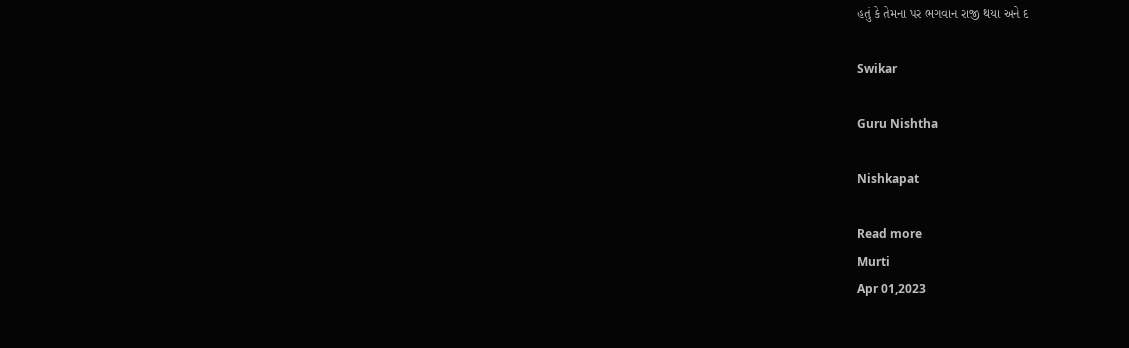હતું કે તેમના પર ભગવાન રાજી થયા અને દ

Swikar

Guru Nishtha

Nishkapat

Read more
Murti
Apr 01,2023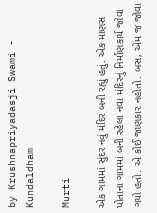by Krushnapriyadasji Swami - Kundaldham

Murti

એક ગામમાં સુંદર નવું મંદિર બની રહ્યું હતું. એક માણસ પોતાના ગામમાં બની રહેલા નવા મંદિરનું નિર્માણકાર્ય જોવા ગયો હતો. એ કોઈ જાણકાર નહોતો. બસ, એમ જ જોવા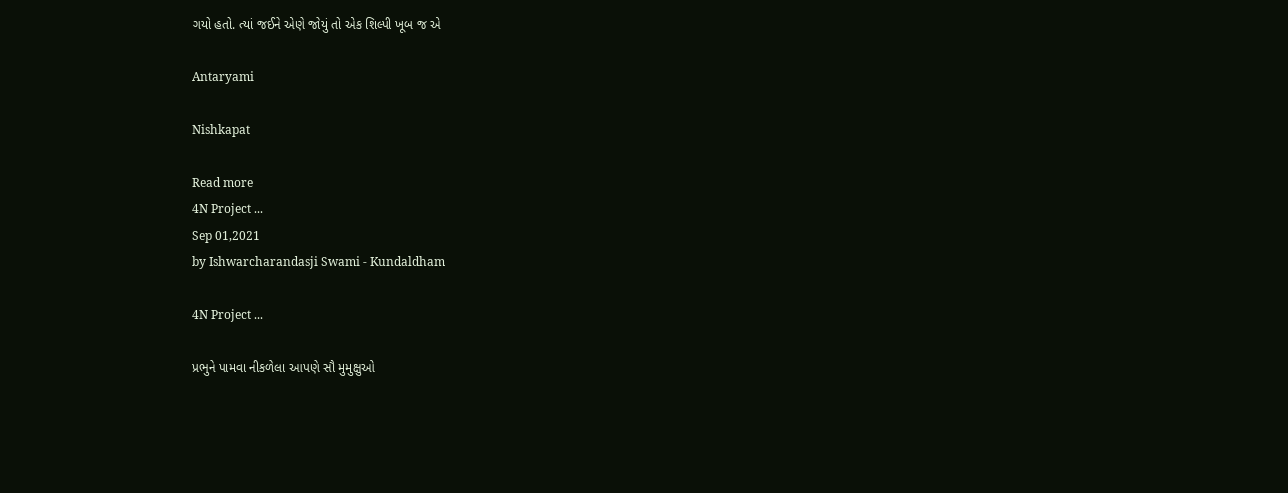ગયો હતો. ત્યાં જઈને એણે જોયું તો એક શિલ્પી ખૂબ જ એ

Antaryami

Nishkapat

Read more
4N Project ...
Sep 01,2021
by Ishwarcharandasji Swami - Kundaldham

4N Project ...

પ્રભુને પામવા નીકળેલા આપણે સૌ મુમુક્ષુઓ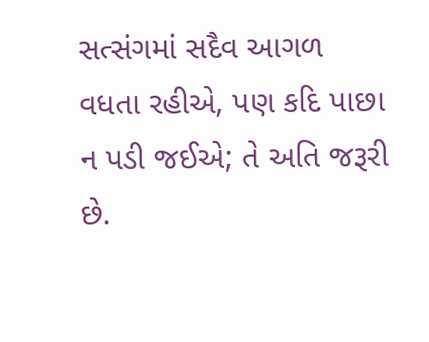સત્સંગમાં સદૈવ આગળ વધતા રહીએ, પણ કદિ પાછા ન પડી જઈએ; તે અતિ જરૂરી છે.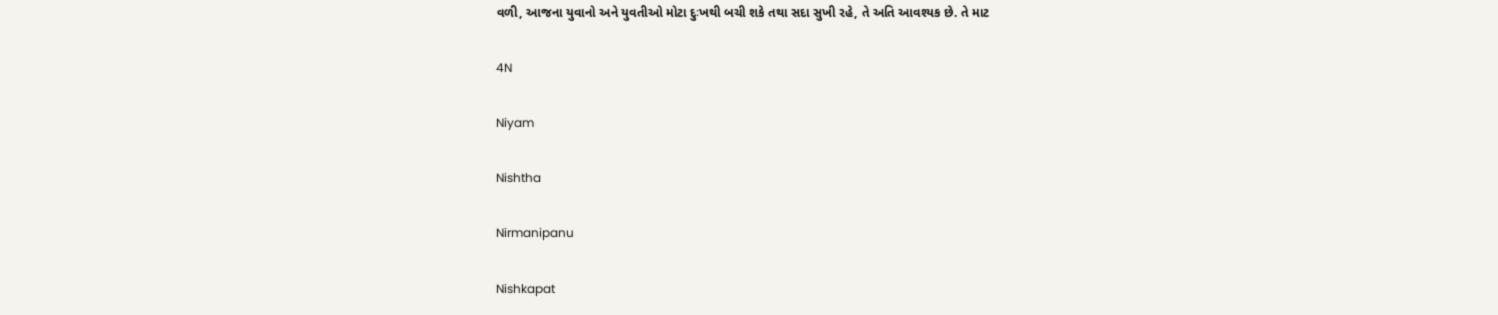વળી, આજના યુવાનો અને યુવતીઓ મોટા દુઃખથી બચી શકે તથા સદા સુખી રહે, તે અતિ આવશ્યક છે. તે માટ

4N

Niyam

Nishtha

Nirmanipanu

Nishkapat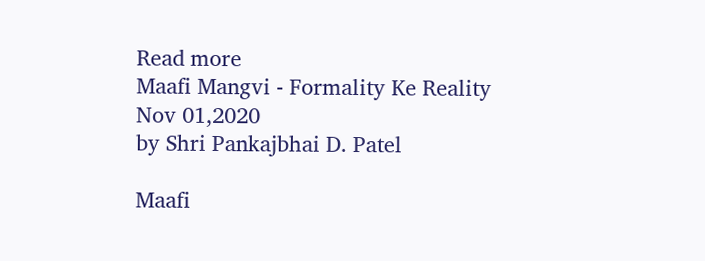Read more
Maafi Mangvi - Formality Ke Reality
Nov 01,2020
by Shri Pankajbhai D. Patel

Maafi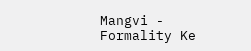Mangvi - Formality Ke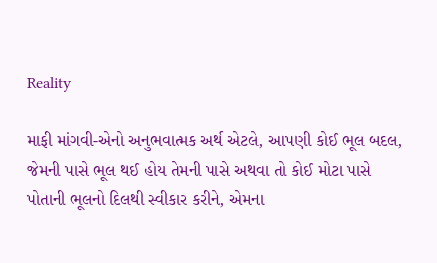Reality

માફી માંગવી-એનો અનુભવાત્મક અર્થ એટલે, આપણી કોઈ ભૂલ બદલ, જેમની પાસે ભૂલ થઈ હોય તેમની પાસે અથવા તો કોઈ મોટા પાસે પોતાની ભૂલનો દિલથી સ્વીકાર કરીને, એમના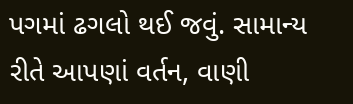પગમાં ઢગલો થઈ જવું. સામાન્ય રીતે આપણાં વર્તન, વાણી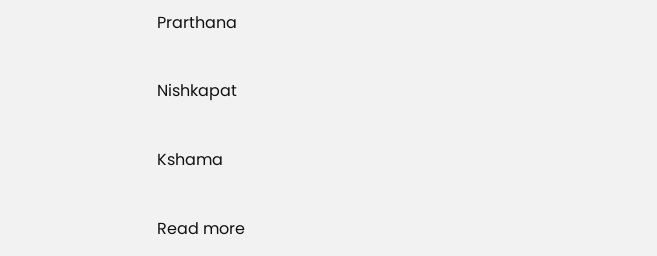Prarthana

Nishkapat

Kshama

Read more